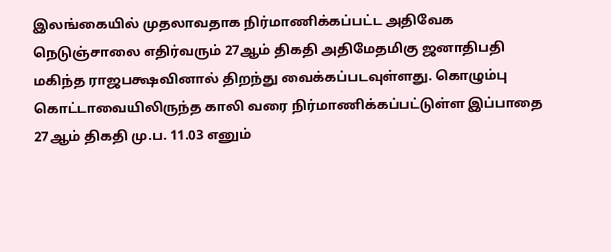இலங்கையில் முதலாவதாக நிர்மாணிக்கப்பட்ட அதிவேக நெடுஞ்சாலை எதிர்வரும் 27ஆம் திகதி அதிமேதமிகு ஜனாதிபதி மகிந்த ராஜபக்ஷவினால் திறந்து வைக்கப்படவுள்ளது. கொழும்பு கொட்டாவையிலிருந்த காலி வரை நிர்மாணிக்கப்பட்டுள்ள இப்பாதை 27ஆம் திகதி மு.ப. 11.03 எனும்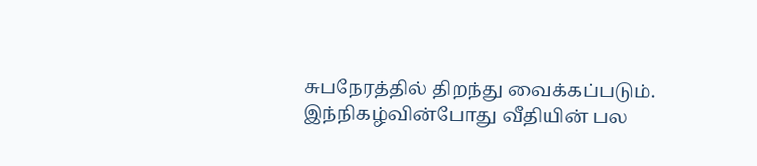சுபநேரத்தில் திறந்து வைக்கப்படும்.
இந்நிகழ்வின்போது வீதியின் பல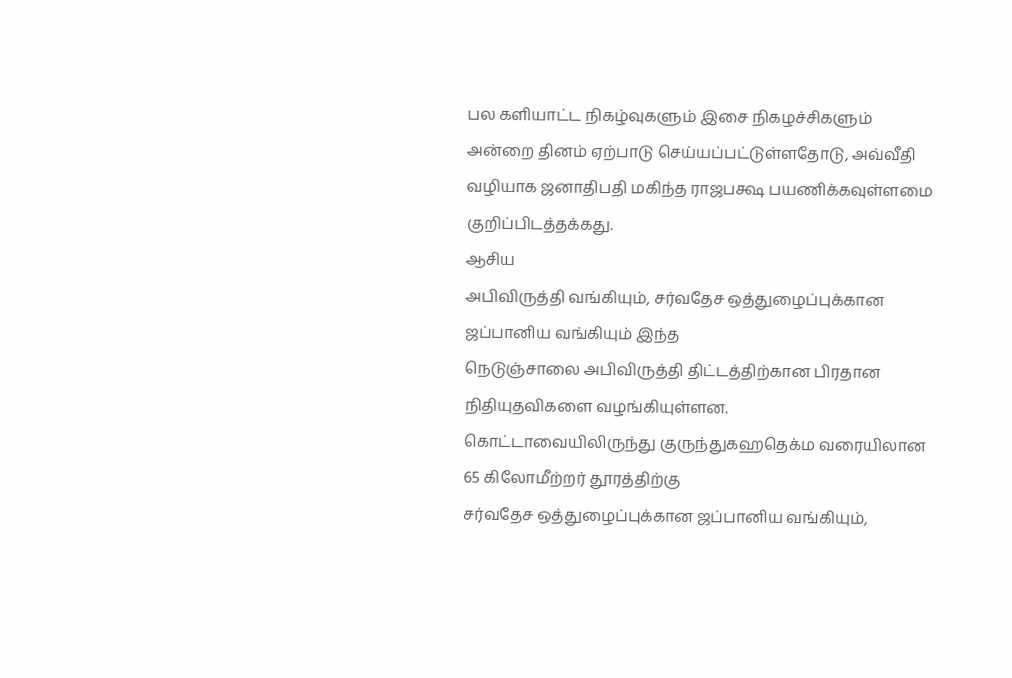பல களியாட்ட நிகழ்வுகளும் இசை நிகழச்சிகளும் அன்றை தினம் ஏற்பாடு செய்யப்பட்டுள்ளதோடு, அவ்வீதி வழியாக ஜனாதிபதி மகிந்த ராஜபக்ஷ பயணிக்கவுள்ளமை குறிப்பிடத்தக்கது.
ஆசிய
அபிவிருத்தி வங்கியும், சர்வதேச ஒத்துழைப்புக்கான ஜப்பானிய வங்கியும் இந்த
நெடுஞ்சாலை அபிவிருத்தி திட்டத்திற்கான பிரதான நிதியுதவிகளை வழங்கியுள்ளன.
கொட்டாவையிலிருந்து குருந்துகஹதெக்ம வரையிலான 65 கிலோமீற்றர் தூரத்திற்கு
சர்வதேச ஒத்துழைப்புக்கான ஜப்பானிய வங்கியும்,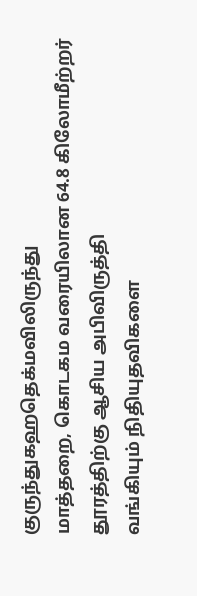குருந்துகஹதெக்மவிலிருந்து
மாத்தறை, கொடகம வரையிலான 64.8 கிலோமீற்றர் தூரத்திற்கு ஆசிய அபிவிருத்தி
வங்கியும் நிதியுதவிகளை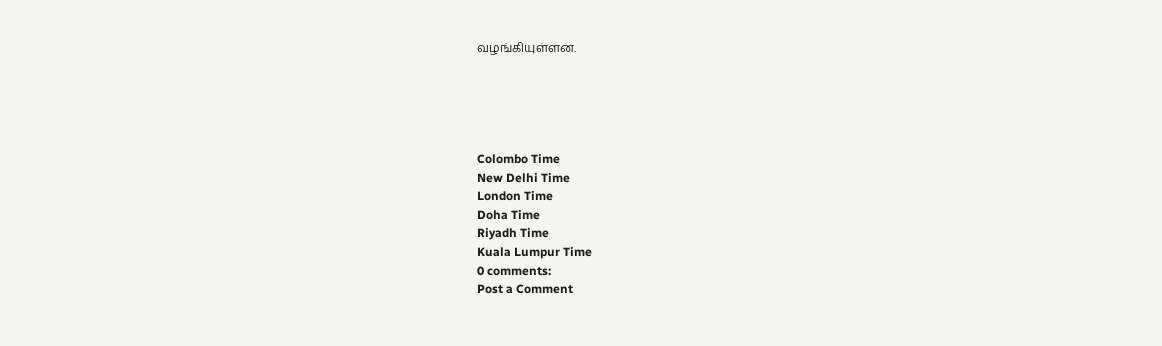வழங்கியுள்ளன.





Colombo Time
New Delhi Time
London Time
Doha Time
Riyadh Time
Kuala Lumpur Time
0 comments:
Post a Comment